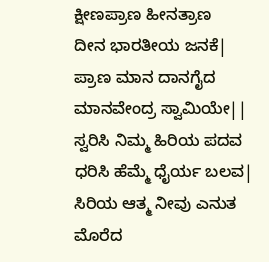ಕ್ಷೀಣಪ್ರಾಣ ಹೀನತ್ರಾಣ
ದೀನ ಭಾರತೀಯ ಜನಕೆ|
ಪ್ರಾಣ ಮಾನ ದಾನಗೈದ
ಮಾನವೇಂದ್ರ ಸ್ವಾಮಿಯೇ||
ಸ್ವರಿಸಿ ನಿಮ್ಮ ಹಿರಿಯ ಪದವ
ಧರಿಸಿ ಹೆಮ್ಮೆ ಧೈರ್ಯ ಬಲವ|
ಸಿರಿಯ ಆತ್ಮ ನೀವು ಎನುತ
ಮೊರೆದ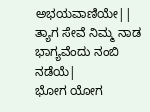ಅಭಯವಾಣಿಯೇ||
ತ್ಯಾಗ ಸೇವೆ ನಿಮ್ಮ ನಾಡ
ಭಾಗ್ಯವೆಂದು ನಂಬಿ ನಡೆಯೆ|
ಭೋಗ ಯೋಗ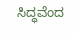ಸಿದ್ಧವೆಂದ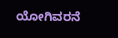ಯೋಗಿವರನೆ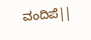ವಂದಿಪೆ||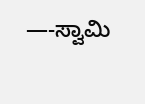—-ಸ್ವಾಮಿ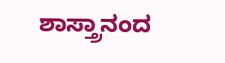ಶಾಸ್ತ್ರಾನಂದ